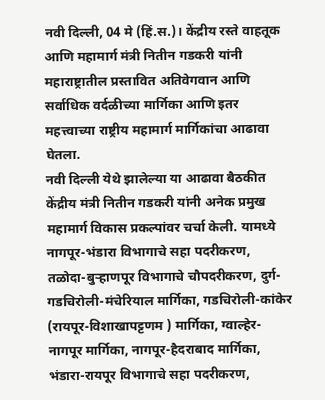नवी दिल्ली, 04 मे (हिं.स.)। केंद्रीय रस्ते वाहतूक आणि महामार्ग मंत्री नितीन गडकरी यांनी महाराष्ट्रातील प्रस्तावित अतिवेगवान आणि सर्वाधिक वर्दळीच्या मार्गिका आणि इतर महत्त्वाच्या राष्ट्रीय महामार्ग मार्गिकांचा आढावा घेतला.
नवी दिल्ली येथे झालेल्या या आढावा बैठकीत केंद्रीय मंत्री नितीन गडकरी यांनी अनेक प्रमुख महामार्ग विकास प्रकल्पांवर चर्चा केली. यामध्ये नागपूर-भंडारा विभागाचे सहा पदरीकरण, तळोदा-बुऱ्हाणपूर विभागाचे चौपदरीकरण, दुर्ग-गडचिरोली-मंचेरियाल मार्गिका, गडचिरोली-कांकेर (रायपूर-विशाखापट्टणम ) मार्गिका, ग्वाल्हेर-नागपूर मार्गिका, नागपूर-हैदराबाद मार्गिका, भंडारा-रायपूर विभागाचे सहा पदरीकरण,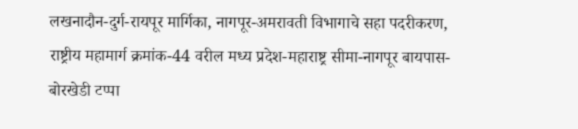लखनादौन-दुर्ग-रायपूर मार्गिका, नागपूर-अमरावती विभागाचे सहा पदरीकरण, राष्ट्रीय महामार्ग क्रमांक-44 वरील मध्य प्रदेश-महाराष्ट्र सीमा-नागपूर बायपास-बोरखेडी टप्पा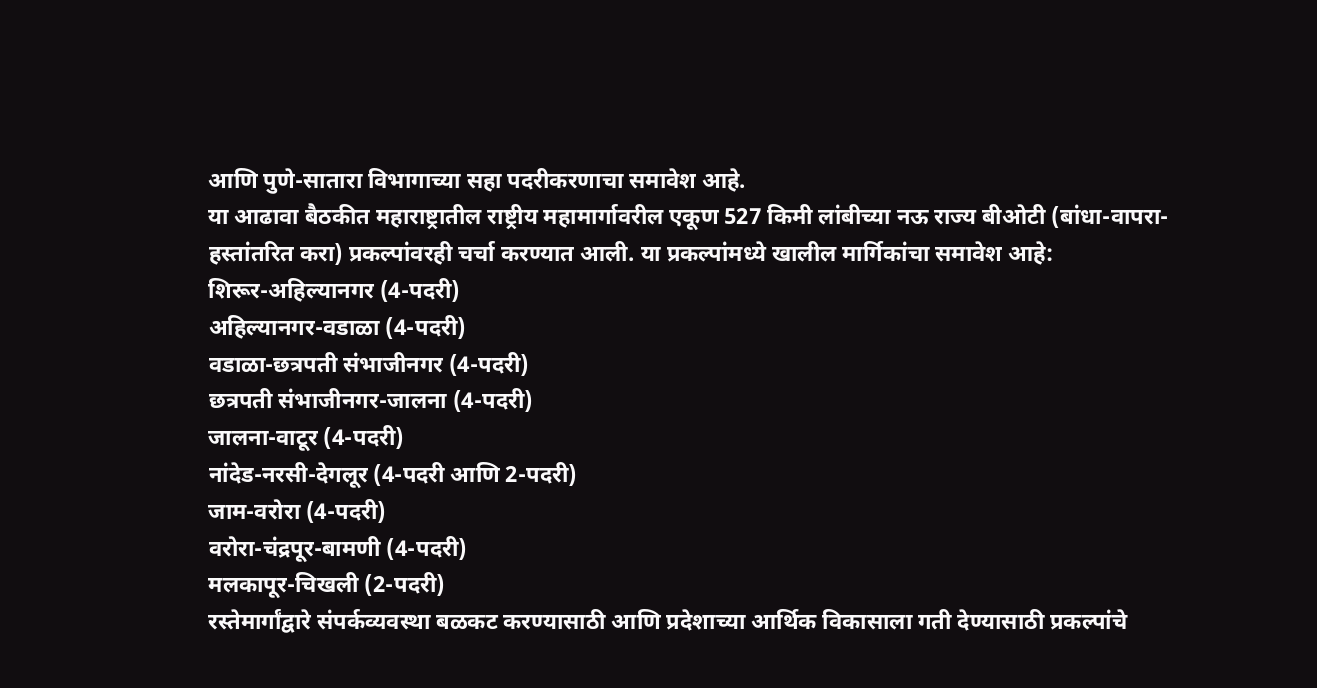आणि पुणे-सातारा विभागाच्या सहा पदरीकरणाचा समावेश आहे.
या आढावा बैठकीत महाराष्ट्रातील राष्ट्रीय महामार्गावरील एकूण 527 किमी लांबीच्या नऊ राज्य बीओटी (बांधा-वापरा-हस्तांतरित करा) प्रकल्पांवरही चर्चा करण्यात आली. या प्रकल्पांमध्ये खालील मार्गिकांचा समावेश आहे:
शिरूर-अहिल्यानगर (4-पदरी)
अहिल्यानगर-वडाळा (4-पदरी)
वडाळा-छत्रपती संभाजीनगर (4-पदरी)
छत्रपती संभाजीनगर-जालना (4-पदरी)
जालना-वाटूर (4-पदरी)
नांदेड-नरसी-देगलूर (4-पदरी आणि 2-पदरी)
जाम-वरोरा (4-पदरी)
वरोरा-चंद्रपूर-बामणी (4-पदरी)
मलकापूर-चिखली (2-पदरी)
रस्तेमार्गांद्वारे संपर्कव्यवस्था बळकट करण्यासाठी आणि प्रदेशाच्या आर्थिक विकासाला गती देण्यासाठी प्रकल्पांचे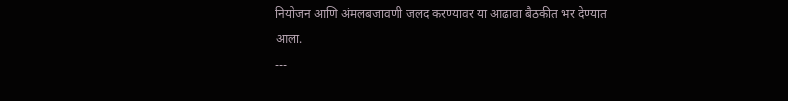नियोजन आणि अंमलबजावणी जलद करण्यावर या आढावा बैठकीत भर देण्यात आला.
---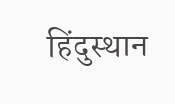हिंदुस्थान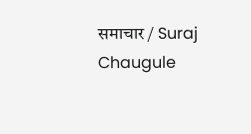समाचार / Suraj Chaugule